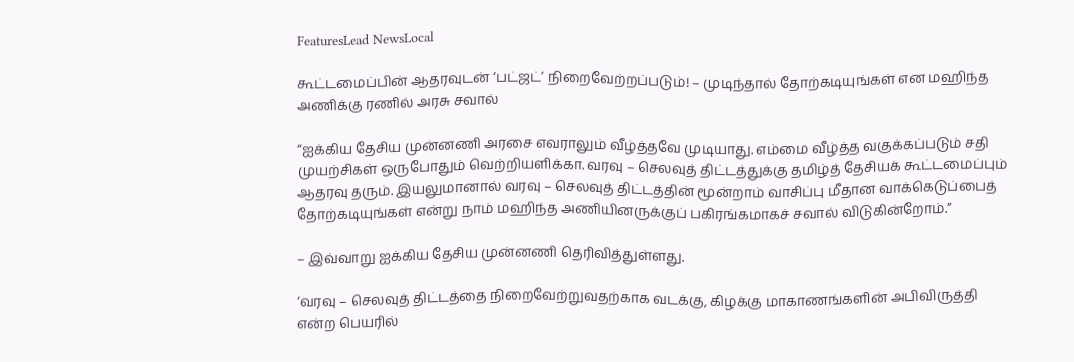FeaturesLead NewsLocal

கூட்டமைப்பின் ஆதரவுடன் ‘பட்ஜட்’ நிறைவேற்றப்படும்! – முடிந்தால் தோற்கடியுங்கள் என மஹிந்த அணிக்கு ரணில் அரசு சவால்

“ஐக்கிய தேசிய முன்னணி அரசை எவராலும் வீழ்த்தவே முடியாது. எம்மை வீழ்த்த வகுக்கப்படும் சதி முயற்சிகள் ஒருபோதும் வெற்றியளிக்கா. வரவு – செலவுத் திட்டத்துக்கு தமிழ்த் தேசியக் கூட்டமைப்பும் ஆதரவு தரும். இயலுமானால் வரவு – செலவுத் திட்டத்தின் மூன்றாம் வாசிப்பு மீதான வாக்கெடுப்பைத் தோற்கடியுங்கள் என்று நாம் மஹிந்த அணியினருக்குப் பகிரங்கமாகச் சவால் விடுகின்றோம்.”

– இவ்வாறு ஐக்கிய தேசிய முன்னணி தெரிவித்துள்ளது.

‘வரவு – செலவுத் திட்டத்தை நிறைவேற்றுவதற்காக வடக்கு, கிழக்கு மாகாணங்களின் அபிவிருத்தி என்ற பெயரில்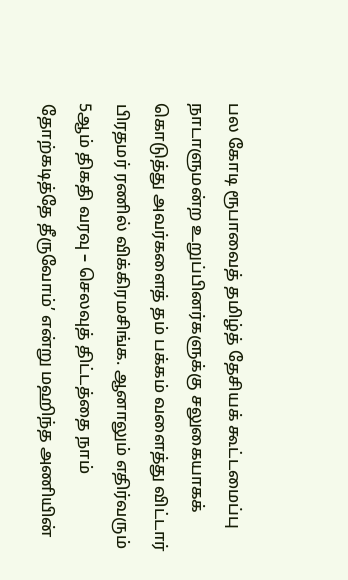பல கோடி ரூபாவைத் தமிழ்த் தேசியக் கூட்டமைப்பு நாடாளுமன்ற உறுப்பினர்களுக்கு சலுகையாகக் கொடுத்து அவர்களைத் தம் பக்கம் வளைத்து விட்டார் பிரதமர் ரணில் விக்கிரமசிங்க. ஆனாலும் எதிர்வரும் 5ஆம் திகதி வரவு – செலவுத் திட்டத்தை நாம் தோற்கடித்தே தீருவோம்’ என்று மஹிந்த அணியின்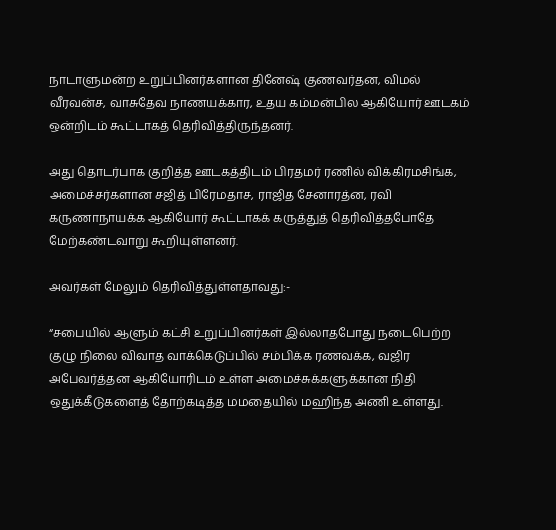நாடாளுமன்ற உறுப்பினர்களான தினேஷ் குணவர்தன, விமல் வீரவன்ச, வாசுதேவ நாணயக்கார, உதய கம்மன்பில ஆகியோர் ஊடகம் ஒன்றிடம் கூட்டாகத் தெரிவித்திருந்தனர்.

அது தொடர்பாக குறித்த ஊடகத்திடம் பிரதமர் ரணில் விக்கிரமசிங்க, அமைச்சர்களான சஜித் பிரேமதாச, ராஜித சேனாரத்ன, ரவி கருணாநாயக்க ஆகியோர் கூட்டாகக் கருத்துத் தெரிவித்தபோதே மேற்கண்டவாறு கூறியுள்ளனர்.

அவர்கள் மேலும் தெரிவித்துள்ளதாவது:-

“சபையில் ஆளும் கட்சி உறுப்பினர்கள் இல்லாதபோது நடைபெற்ற குழு நிலை விவாத வாக்கெடுப்பில் சம்பிக்க ரணவக்க, வஜிர அபேவர்த்தன ஆகியோரிடம் உள்ள அமைச்சுக்களுக்கான நிதி ஒதுக்கீடுகளைத் தோற்கடித்த மமதையில் மஹிந்த அணி உள்ளது.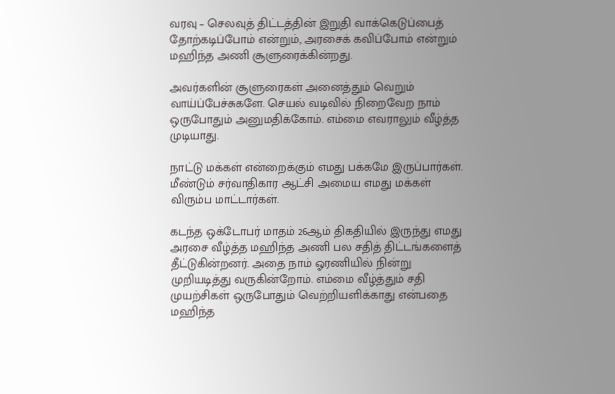வரவு – செலவுத் திட்டத்தின் இறுதி வாக்கெடுப்பைத் தோற்கடிப்போம் என்றும், அரசைக் கவிப்போம் என்றும் மஹிந்த அணி சூளுரைக்கின்றது.

அவர்களின் சூளுரைகள் அனைத்தும் வெறும் வாய்ப்பேச்சுகளே. செயல் வடிவில் நிறைவேற நாம் ஒருபோதும் அனுமதிக்கோம். எம்மை எவராலும் வீழ்த்த முடியாது.

நாட்டு மக்கள் என்றைக்கும் எமது பக்கமே இருப்பார்கள். மீண்டும் சர்வாதிகார ஆட்சி அமைய எமது மக்கள் விரும்ப மாட்டார்கள்.

கடந்த ஒக்டோபர் மாதம் 26ஆம் திகதியில் இருந்து எமது அரசை வீழ்த்த மஹிந்த அணி பல சதித் திட்டங்களைத் தீட்டுகின்றனர். அதை நாம் ஓரணியில் நின்று முறியடித்து வருகின்றோம். எம்மை வீழ்த்தும் சதி முயற்சிகள் ஒருபோதும் வெற்றியளிக்காது என்பதை மஹிந்த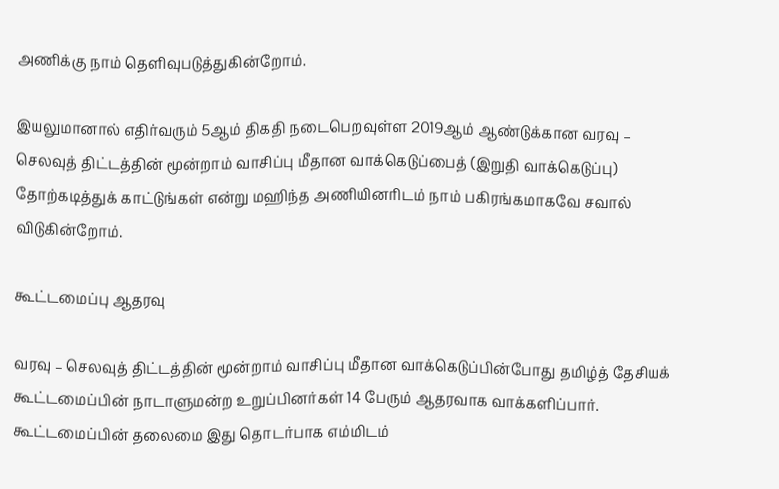அணிக்கு நாம் தெளிவுபடுத்துகின்றோம்.

இயலுமானால் எதிர்வரும் 5ஆம் திகதி நடைபெறவுள்ள 2019ஆம் ஆண்டுக்கான வரவு – செலவுத் திட்டத்தின் மூன்றாம் வாசிப்பு மீதான வாக்கெடுப்பைத் (இறுதி வாக்கெடுப்பு) தோற்கடித்துக் காட்டுங்கள் என்று மஹிந்த அணியினரிடம் நாம் பகிரங்கமாகவே சவால் விடுகின்றோம்.

கூட்டமைப்பு ஆதரவு

வரவு – செலவுத் திட்டத்தின் மூன்றாம் வாசிப்பு மீதான வாக்கெடுப்பின்போது தமிழ்த் தேசியக் கூட்டமைப்பின் நாடாளுமன்ற உறுப்பினர்கள் 14 பேரும் ஆதரவாக வாக்களிப்பார். கூட்டமைப்பின் தலைமை இது தொடர்பாக எம்மிடம்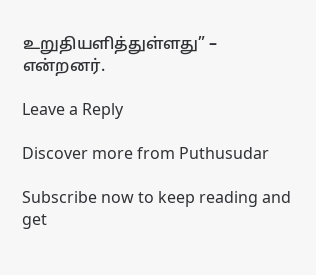உறுதியளித்துள்ளது” – என்றனர்.

Leave a Reply

Discover more from Puthusudar

Subscribe now to keep reading and get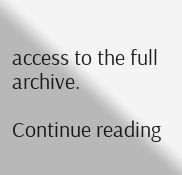access to the full archive.

Continue reading